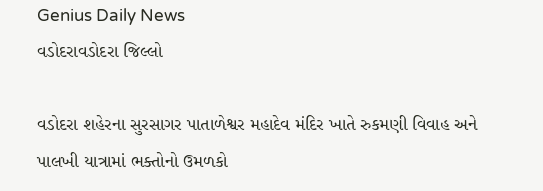Genius Daily News
વડોદરાવડોદરા જિલ્લો

વડોદરા શહેરના સુરસાગર પાતાળેશ્વર મહાદેવ મંદિર ખાતે રુકમણી વિવાહ અને પાલખી યાત્રામાં ભક્તોનો ઉમળકો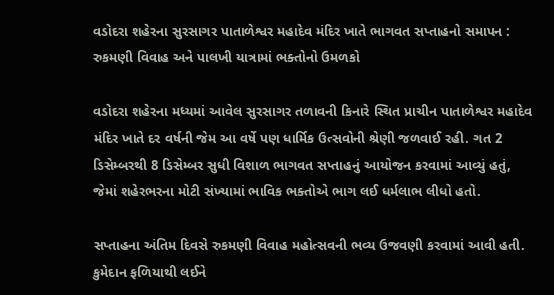વડોદરા શહેરના સુરસાગર પાતાળેશ્વર મહાદેવ મંદિર ખાતે ભાગવત સપ્તાહનો સમાપન : રુકમણી વિવાહ અને પાલખી યાત્રામાં ભક્તોનો ઉમળકો

વડોદરા શહેરના મધ્યમાં આવેલ સુરસાગર તળાવની કિનારે સ્થિત પ્રાચીન પાતાળેશ્વર મહાદેવ મંદિર ખાતે દર વર્ષની જેમ આ વર્ષે પણ ધાર્મિક ઉત્સવોની શ્રેણી જળવાઈ રહી. ગત 2 ડિસેમ્બરથી 8 ડિસેમ્બર સુધી વિશાળ ભાગવત સપ્તાહનું આયોજન કરવામાં આવ્યું હતું, જેમાં શહેરભરના મોટી સંખ્યામાં ભાવિક ભક્તોએ ભાગ લઈ ધર્મલાભ લીધો હતો.

સપ્તાહના અંતિમ દિવસે રુકમણી વિવાહ મહોત્સવની ભવ્ય ઉજવણી કરવામાં આવી હતી. કુમેદાન ફળિયાથી લઈને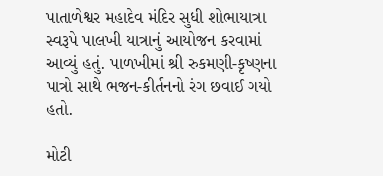પાતાળેશ્વર મહાદેવ મંદિર સુધી શોભાયાત્રા સ્વરૂપે પાલખી યાત્રાનું આયોજન કરવામાં આવ્યું હતું. પાળખીમાં શ્રી રુકમણી-કૃષ્ણના પાત્રો સાથે ભજન-કીર્તનનો રંગ છવાઈ ગયો હતો.

મોટી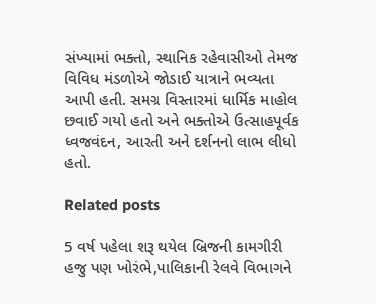સંખ્યામાં ભક્તો, સ્થાનિક રહેવાસીઓ તેમજ વિવિધ મંડળોએ જોડાઈ યાત્રાને ભવ્યતા આપી હતી. સમગ્ર વિસ્તારમાં ધાર્મિક માહોલ છવાઈ ગયો હતો અને ભક્તોએ ઉત્સાહપૂર્વક ધ્વજવંદન, આરતી અને દર્શનનો લાભ લીધો હતો.

Related posts

5 વર્ષ પહેલા શરૂ થયેલ બ્રિજની કામગીરી હજુ પણ ખોરંભે,પાલિકાની રેલવે વિભાગને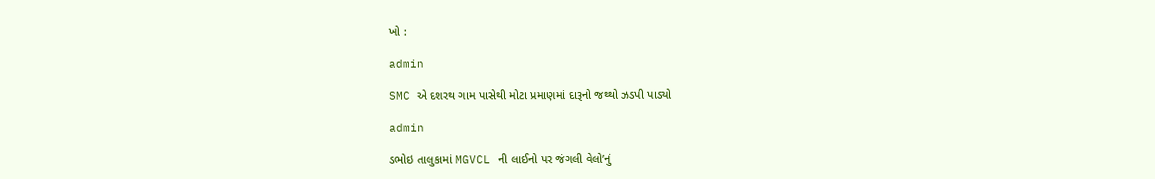ખો :

admin

SMC એ દશરથ ગામ પાસેથી મોટા પ્રમાણમાં દારૂનો જથ્થો ઝડપી પાડ્યો

admin

ડભોઇ તાલુકામાં MGVCL ની લાઈનો પર જંગલી વેલો’નું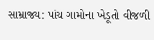સામ્રાજ્ય: પાંચ ગામોના ખેડૂતો વીજળી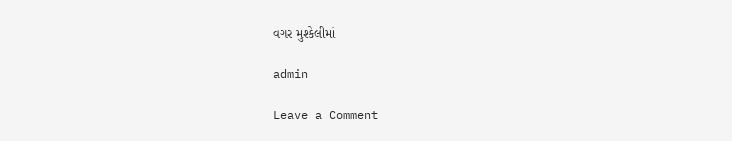વગર મુશ્કેલીમાં

admin

Leave a Comment